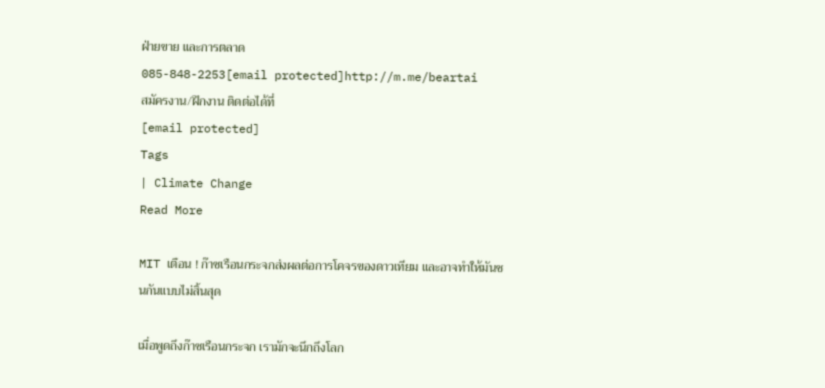ฝ่ายขาย และการตลาด
085-848-2253[email protected]http://m.me/beartai
สมัครงาน/ฝึกงาน ติดต่อได้ที่
[email protected]
Tags
| Climate Change
Read More

MIT เตือน ! ก๊าซเรือนกระจกส่งผลต่อการโคจรของดาวเทียม และอาจทำให้มันชนกันแบบไม่สิ้นสุด

เมื่อพูดถึงก๊าซเรือนกระจก เรามักจะนึกถึงโลก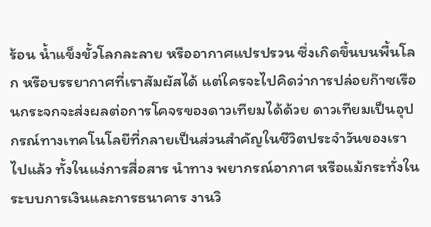ร้อน น้ำแข็งขั้วโลกละลาย หรืออากาศแปรปรวน ซึ่งเกิดขึ้นบนพื้นโลก หรือบรรยากาศที่เราสัมผัสได้ แต่ใครจะไปคิดว่าการปล่อยก๊าซเรือนกระจกจะส่งผลต่อการโคจรของดาวเทียมได้ด้วย ดาวเทียมเป็นอุปกรณ์ทางเทคโนโลยีที่กลายเป็นส่วนสำคัญในชีวิตประจำวันของเราไปแล้ว ทั้งในแง่การสื่อสาร นำทาง พยากรณ์อากาศ หรือแม้กระทั่งในระบบการเงินและการธนาคาร งานวิ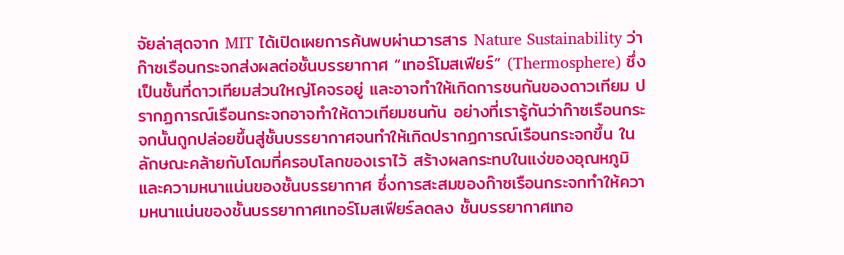จัยล่าสุดจาก MIT ได้เปิดเผยการค้นพบผ่านวารสาร Nature Sustainability ว่า ก๊าซเรือนกระจกส่งผลต่อชั้นบรรยากาศ “เทอร์โมสเฟียร์” (Thermosphere) ซึ่งเป็นชั้นที่ดาวเทียมส่วนใหญ่โคจรอยู่ และอาจทำให้เกิดการชนกันของดาวเทียม ปรากฏการณ์เรือนกระจกอาจทำให้ดาวเทียมชนกัน อย่างที่เรารู้กันว่าก๊าซเรือนกระจกนั้นถูกปล่อยขึ้นสู่ชั้นบรรยากาศจนทำให้เกิดปรากฏการณ์เรือนกระจกขึ้น ในลักษณะคล้ายกับโดมที่ครอบโลกของเราไว้ สร้างผลกระทบในแง่ของอุณหภูมิและความหนาแน่นของชั้นบรรยากาศ ซึ่งการสะสมของก๊าซเรือนกระจกทำให้ความหนาแน่นของชั้นบรรยากาศเทอร์โมสเฟียร์ลดลง ชั้นบรรยากาศเทอ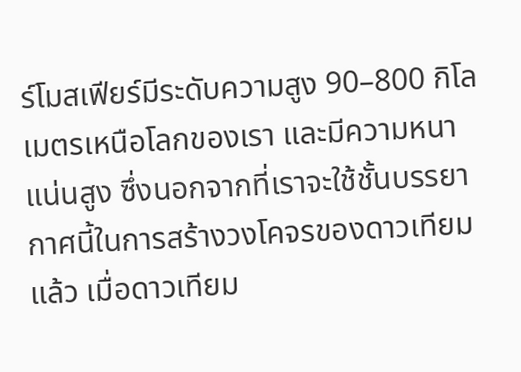ร์โมสเฟียร์มีระดับความสูง 90–800 กิโลเมตรเหนือโลกของเรา และมีความหนาแน่นสูง ซึ่งนอกจากที่เราจะใช้ชั้นบรรยากาศนี้ในการสร้างวงโคจรของดาวเทียมแล้ว เมื่อดาวเทียม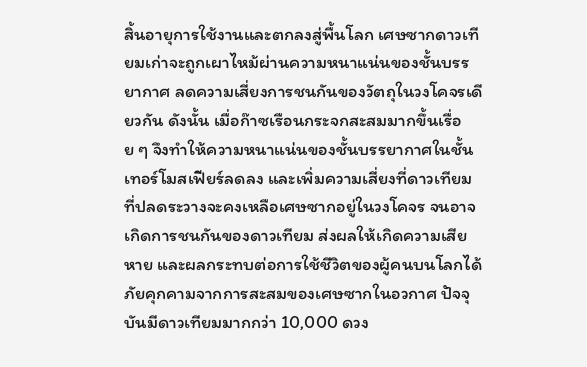สิ้นอายุการใช้งานและตกลงสู่พื้นโลก เศษซากดาวเทียมเก่าจะถูกเผาไหม้ผ่านความหนาแน่นของชั้นบรรยากาศ ลดความเสี่ยงการชนกันของวัตถุในวงโคจรเดียวกัน ดังนั้น เมื่อก๊าซเรือนกระจกสะสมมากขึ้นเรื่อย ๆ จึงทำให้ความหนาแน่นของชั้นบรรยากาศในชั้นเทอร์โมสเฟียร์ลดลง และเพิ่มความเสี่ยงที่ดาวเทียมที่ปลดระวางจะคงเหลือเศษซากอยู่ในวงโคจร จนอาจเกิดการชนกันของดาวเทียม ส่งผลให้เกิดความเสียหาย และผลกระทบต่อการใช้ชีวิตของผู้คนบนโลกได้ ภัยคุกคามจากการสะสมของเศษซากในอวกาศ ปัจจุบันมีดาวเทียมมากกว่า 10,000 ดวง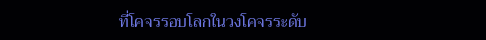ที่โคจรรอบโลกในวงโคจรระดับ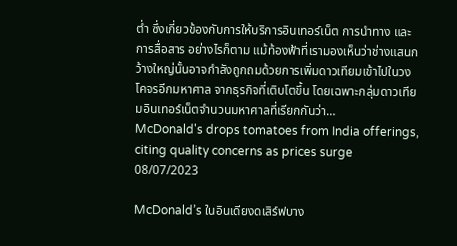ต่ำ ซึ่งเกี่ยวข้องกับการให้บริการอินเทอร์เน็ต การนำทาง และการสื่อสาร อย่างไรก็ตาม แม้ท้องฟ้าที่เรามองเห็นว่าช่างแสนกว้างใหญ่นั้นอาจกำลังถูกถมด้วยการเพิ่มดาวเทียมเข้าไปในวงโคจรอีกมหาศาล จากธุรกิจที่เติบโตขึ้น โดยเฉพาะกลุ่มดาวเทียมอินเทอร์เน็ตจำนวนมหาศาลที่เรียกกันว่า…
McDonald's drops tomatoes from India offerings, citing quality concerns as prices surge
08/07/2023

McDonald’s ในอินเดียงดเสิร์ฟบาง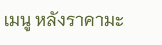เมนู หลังราคามะ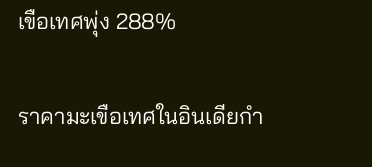เขือเทศพุ่ง 288%

ราคามะเขือเทศในอินเดียกำ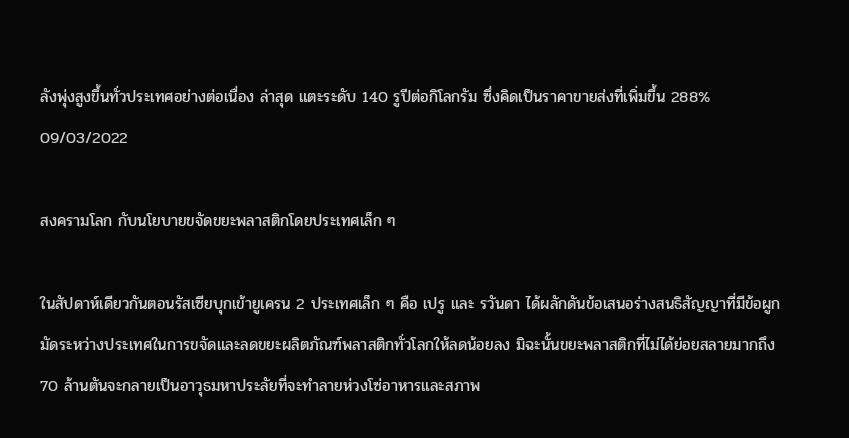ลังพุ่งสูงขึ้นทั่วประเทศอย่างต่อเนื่อง ล่าสุด แตะระดับ 140 รูปีต่อกิโลกรัม ซึ่งคิดเป็นราคาขายส่งที่เพิ่มขึ้น 288%
09/03/2022

สงครามโลก กับนโยบายขจัดขยะพลาสติกโดยประเทศเล็ก ๆ

ในสัปดาห์เดียวกันตอนรัสเซียบุกเข้ายูเครน 2 ประเทศเล็ก ๆ คือ เปรู และ รวันดา ได้ผลักดันข้อเสนอร่างสนธิสัญญาที่มีข้อผูกมัดระหว่างประเทศในการขจัดและลดขยะผลิตภัณฑ์พลาสติกทั่วโลกให้ลดน้อยลง มิฉะนั้นขยะพลาสติกที่ไม่ได้ย่อยสลายมากถึง 70 ล้านตันจะกลายเป็นอาวุธมหาประลัยที่จะทำลายห่วงโซ่อาหารและสภาพ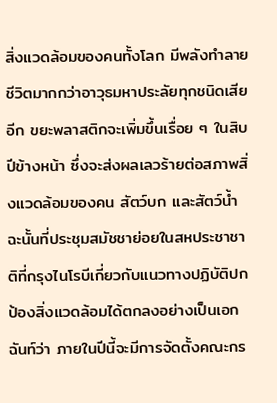สิ่งแวดล้อมของคนทั้งโลก มีพลังทำลายชีวิตมากกว่าอาวุธมหาประลัยทุกชนิดเสียอีก ขยะพลาสติกจะเพิ่มขึ้นเรื่อย ๆ ในสิบปีข้างหน้า ซึ่งจะส่งผลเลวร้ายต่อสภาพสิ่งแวดล้อมของคน สัตว์บก และสัตว์น้ำ ฉะนั้นที่ประชุมสมัชชาย่อยในสหประชาชาติที่กรุงไนโรบีเกี่ยวกับแนวทางปฏิบัติปกป้องสิ่งแวดล้อมได้ตกลงอย่างเป็นเอกฉันท์ว่า ภายในปีนี้จะมีการจัดตั้งคณะกร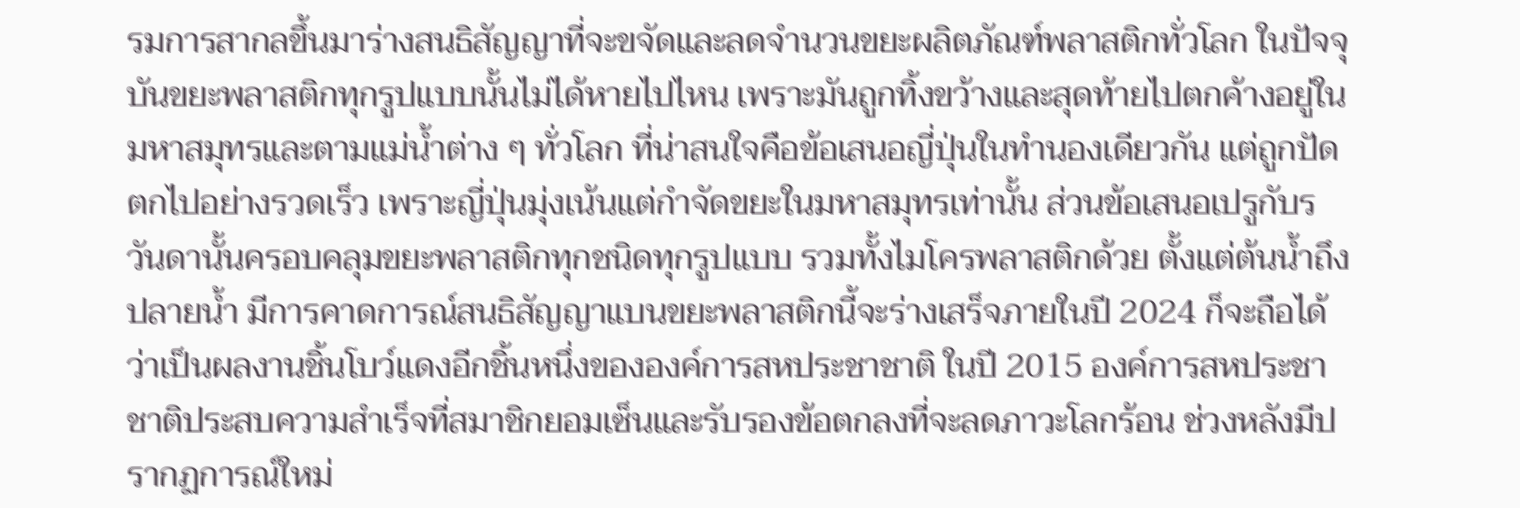รมการสากลขึ้นมาร่างสนธิสัญญาที่จะขจัดและลดจำนวนขยะผลิตภัณฑ์พลาสติกทั่วโลก ในปัจจุบันขยะพลาสติกทุกรูปแบบนั้นไม่ได้หายไปไหน เพราะมันถูกทิ้งขว้างและสุดท้ายไปตกค้างอยู่ในมหาสมุทรและตามแม่น้ำต่าง ๆ ทั่วโลก ที่น่าสนใจคือข้อเสนอญี่ปุ่นในทำนองเดียวกัน แต่ถูกปัดตกไปอย่างรวดเร็ว เพราะญี่ปุ่นมุ่งเน้นแต่กำจัดขยะในมหาสมุทรเท่านั้น ส่วนข้อเสนอเปรูกับรวันดานั้นครอบคลุมขยะพลาสติกทุกชนิดทุกรูปแบบ รวมทั้งไมโครพลาสติกด้วย ตั้งแต่ต้นน้ำถึงปลายน้ำ มีการคาดการณ์สนธิสัญญาแบนขยะพลาสติกนี้จะร่างเสร็จภายในปี 2024 ก็จะถือได้ว่าเป็นผลงานชิ้นโบว์แดงอีกชิ้นหนึ่งขององค์การสหประชาชาติ ในปี 2015 องค์การสหประชาชาติประสบความสำเร็จที่สมาชิกยอมเซ็นและรับรองข้อตกลงที่จะลดภาวะโลกร้อน ช่วงหลังมีปรากฏการณ์ใหม่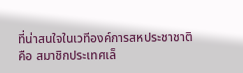ที่น่าสนใจในเวทีองค์การสหประชาชาติคือ สมาชิกประเทศเล็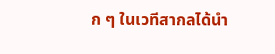ก ๆ ในเวทีสากลได้นำ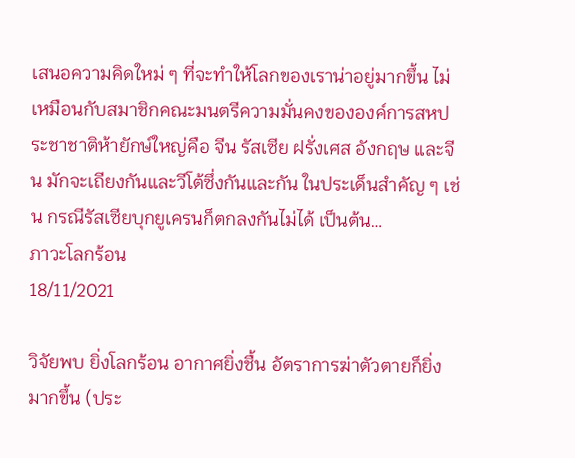เสนอความคิดใหม่ ๆ ที่จะทำให้โลกของเราน่าอยู่มากขึ้น ไม่เหมือนกับสมาชิกคณะมนตรีความมั่นคงขององค์การสหประชาชาติห้ายักษ์ใหญ่คือ จีน รัสเซีย ฝรั่งเศส อังกฤษ และจีน มักจะเถียงกันและวีโต้ซึ่งกันและกัน ในประเด็นสำคัญ ๆ เช่น กรณีรัสเซียบุกยูเครนก็ตกลงกันไม่ได้ เป็นต้น…
ภาวะโลกร้อน
18/11/2021

วิจัยพบ ยิ่งโลกร้อน อากาศยิ่งชื้น อัตราการฆ่าตัวตายก็ยิ่งมากขึ้น (ประ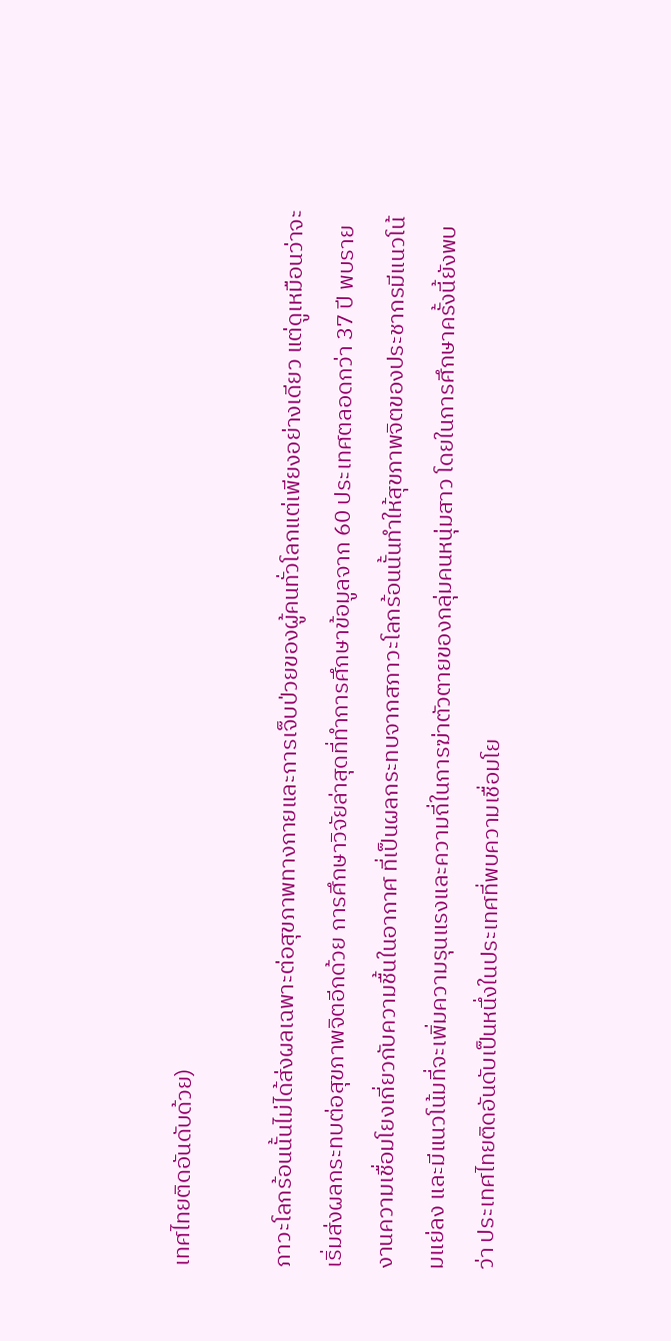เทศไทยติดอันดับด้วย)

ภาวะโลกร้อนนั้นไม่ได้ส่งผลเฉพาะต่อสุขภาพทางกายและการเจ็บป่วยของผู้คนทั่วโลกแต่เพียงอย่างเดียว แต่ดูเหมือนว่าจะเริ่มส่งผลกระทบต่อสุขภาพจิตอีกด้วย การศึกษาวิจัยล่าสุดที่ทำการศึกษาข้อมูลจาก 60 ประเทศตลอดกว่า 37 ปี พบรายงานความเชื่อมโยงเกี่ยวกับความชื้นในอากาศ ที่เป็นผลกระทบจากสภาวะโลกร้อนนั้นทำให้สุขภาพจิตของประชากรมีแนวโน้มแย่ลง และมีแนวโน้มที่จะเพิ่มความรุนแรงและความถี่ในการฆ่าตัวตายของกลุ่มคนหนุ่มสาว โดยในการศึกษาครั้งนี้ยังพบว่า ประเทศไทยติดอันดับเป็นหนึ่งในประเทศที่พบความเชื่อมโย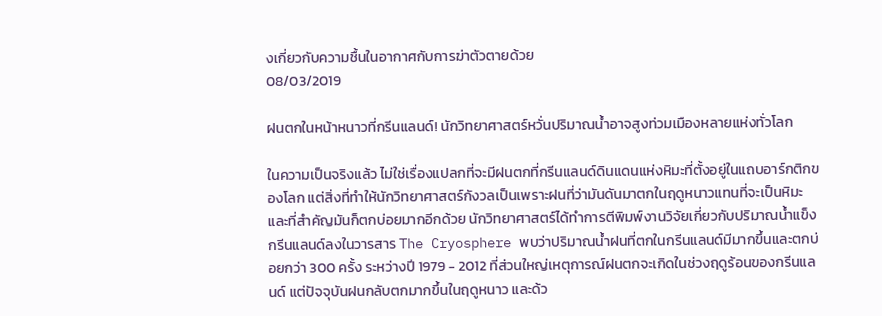งเกี่ยวกับความชื้นในอากาศกับการฆ่าตัวตายด้วย
08/03/2019

ฝนตกในหน้าหนาวที่กรีนแลนด์! นักวิทยาศาสตร์หวั่นปริมาณน้ำอาจสูงท่วมเมืองหลายแห่งทั่วโลก

ในความเป็นจริงแล้ว ไม่ใช่เรื่องแปลกที่จะมีฝนตกที่กรีนแลนด์ดินแดนแห่งหิมะที่ตั้งอยู่ในแถบอาร์กติกของโลก แต่สิ่งที่ทำให้นักวิทยาศาสตร์กังวลเป็นเพราะฝนที่ว่ามันดันมาตกในฤดูหนาวแทนที่จะเป็นหิมะ และที่สำคัญมันก็ตกบ่อยมากอีกด้วย นักวิทยาศาสตร์ได้ทำการตีพิมพ์งานวิจัยเกี่ยวกับปริมาณน้ำแข็งกรีนแลนด์ลงในวารสาร The Cryosphere พบว่าปริมาณน้ำฝนที่ตกในกรีนแลนด์มีมากขึ้นและตกบ่อยกว่า 300 ครั้ง ระหว่างปี 1979 - 2012 ที่ส่วนใหญ่เหตุการณ์ฝนตกจะเกิดในช่วงฤดูร้อนของกรีนแลนด์ แต่ปัจจุบันฝนกลับตกมากขึ้นในฤดูหนาว และด้ว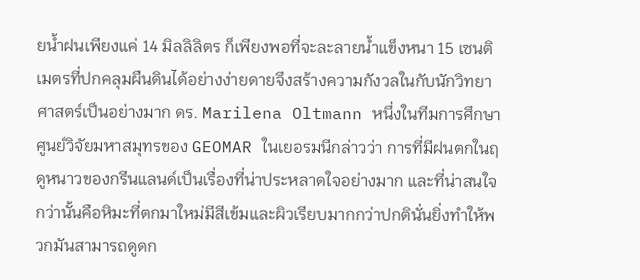ยน้ำฝนเพียงแค่ 14 มิลลิลิตร ก็เพียงพอที่จะละลายน้ำแข็งหนา 15 เซนติเมตรที่ปกคลุมผืนดินได้อย่างง่ายดายจึงสร้างความกังวลในกับนักวิทยาศาสตร์เป็นอย่างมาก ดร. Marilena Oltmann หนึ่งในทีมการศึกษาศูนย์วิจัยมหาสมุทรของ GEOMAR ในเยอรมนีกล่าวว่า การที่มีฝนตกในฤดูหนาวของกรีนแลนด์เป็นเรื่องที่น่าประหลาดใจอย่างมาก และที่น่าสนใจกว่านั้นคือหิมะที่ตกมาใหม่มีสีเข้มและผิวเรียบมากกว่าปกตินั่นยิ่งทำให้พวกมันสามารถดูดก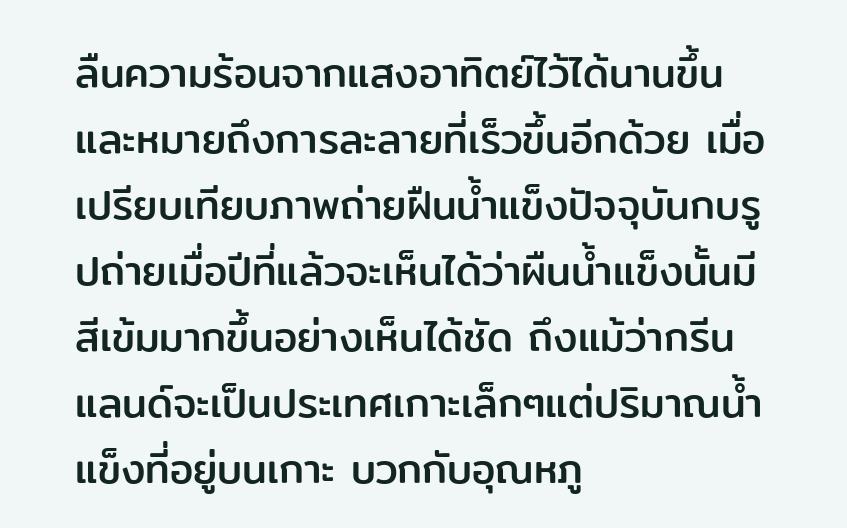ลืนความร้อนจากแสงอาทิตย์ไว้ได้นานขึ้น และหมายถึงการละลายที่เร็วขึ้นอีกด้วย เมื่อเปรียบเทียบภาพถ่ายฝืนน้ำแข็งปัจจุบันกบรูปถ่ายเมื่อปีที่แล้วจะเห็นได้ว่าผืนน้ำแข็งนั้นมีสีเข้มมากขึ้นอย่างเห็นได้ชัด ถึงแม้ว่ากรีนแลนด์จะเป็นประเทศเกาะเล็กๆแต่ปริมาณน้ำแข็งที่อยู่บนเกาะ บวกกับอุณหภู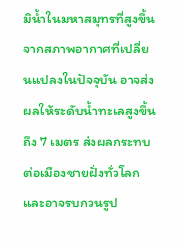มิน้ำในมหาสมุทรที่สูงขึ้นจากสภาพอากาศที่เปลี่ยนแปลงในปัจจุบัน อาจส่งผลให้ระดับน้ำทะเลสูงขึ้นถึง 7 เมตร ส่งผลกระทบต่อเมืองชายฝั่งทั่วโลก และอาจรบกวนรูป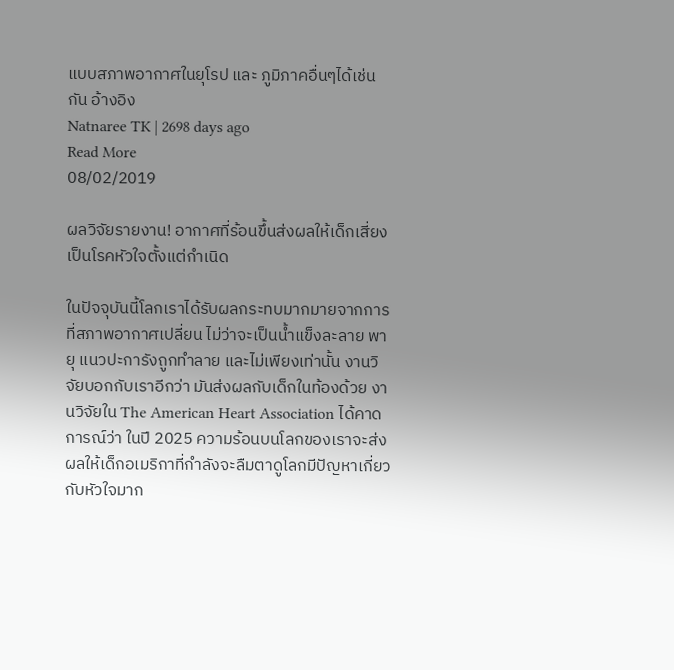แบบสภาพอากาศในยุโรป และ ภูมิภาคอื่นๆได้เช่นกัน อ้างอิง
Natnaree TK | 2698 days ago
Read More
08/02/2019

ผลวิจัยรายงาน! อากาศที่ร้อนขึ้นส่งผลให้เด็กเสี่ยงเป็นโรคหัวใจตั้งแต่กำเนิด

ในปัจจุบันนี้โลกเราได้รับผลกระทบมากมายจากการที่สภาพอากาศเปลี่ยน ไม่ว่าจะเป็นน้ำแข็งละลาย พายุ แนวปะการังถูกทำลาย และไม่เพียงเท่านั้น งานวิจัยบอกกับเราอีกว่า มันส่งผลกับเด็กในท้องด้วย งานวิจัยใน The American Heart Association ได้คาดการณ์ว่า ในปี 2025 ความร้อนบนโลกของเราจะส่งผลให้เด็กอเมริกาที่กำลังจะลืมตาดูโลกมีปัญหาเกี่ยวกับหัวใจมาก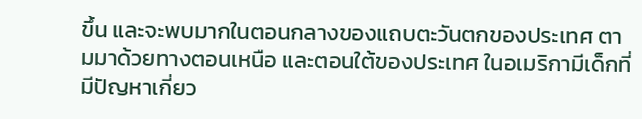ขึ้น และจะพบมากในตอนกลางของแถบตะวันตกของประเทศ ตามมาด้วยทางตอนเหนือ และตอนใต้ของประเทศ ในอเมริกามีเด็กที่มีปัญหาเกี่ยว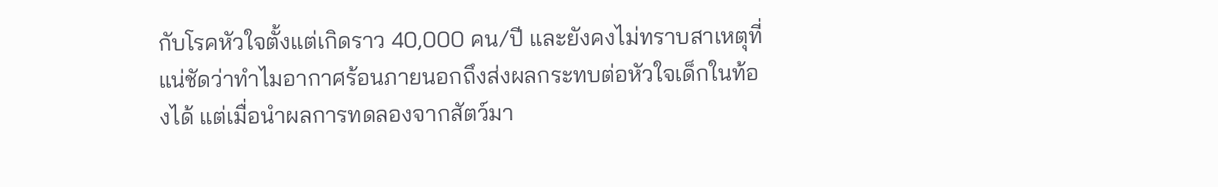กับโรคหัวใจตั้งแต่เกิดราว 40,000 คน/ปี และยังคงไม่ทราบสาเหตุที่แน่ชัดว่าทำไมอากาศร้อนภายนอกถึงส่งผลกระทบต่อหัวใจเด็กในท้องได้ แต่เมื่อนำผลการทดลองจากสัตว์มา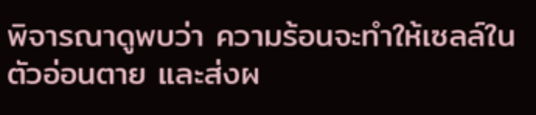พิจารณาดูพบว่า ความร้อนจะทำให้เซลล์ในตัวอ่อนตาย และส่งผ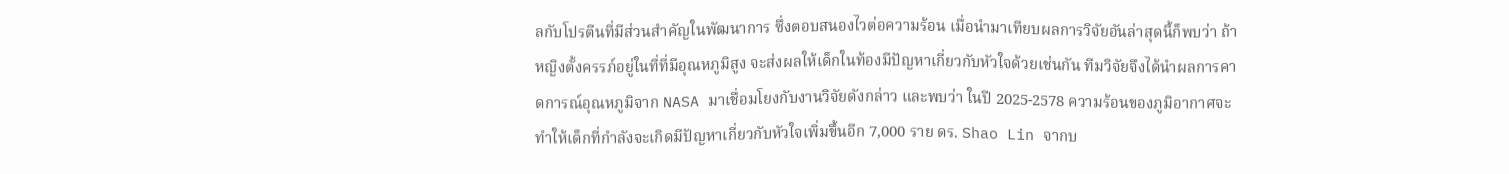ลกับโปรตีนที่มีส่วนสำคัญในพัฒนาการ ซึ่งตอบสนองไวต่อความร้อน เมื่อนำมาเทียบผลการวิจัยอันล่าสุดนี้ก็พบว่า ถ้าหญิงตั้งครรภ์อยู่ในที่ที่มีอุณหภูมิสูง จะส่งผลให้เด็กในท้องมีปัญหาเกี่ยวกับหัวใจด้วยเช่นกัน ทีมวิจัยจึงได้นำผลการคาดการณ์อุณหภูมิจาก NASA มาเชื่อมโยงกับงานวิจัยดังกล่าว และพบว่า ในปี 2025-2578 ความร้อนของภูมิอากาศจะทำให้เด็กที่กำลังจะเกิดมีปัญหาเกี่ยวกับหัวใจเพิ่มขึ้นอีก 7,000 ราย ดร. Shao Lin จากบ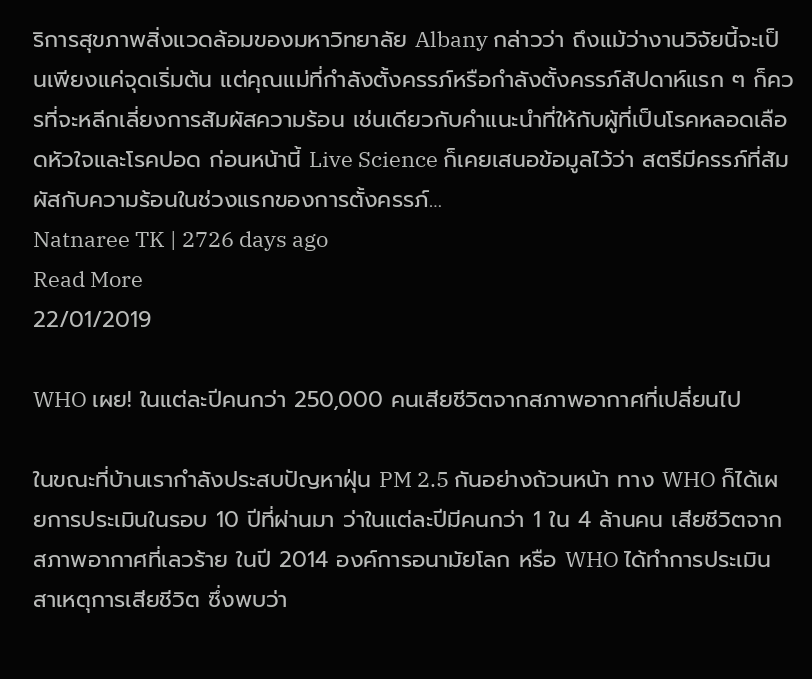ริการสุขภาพสิ่งแวดล้อมของมหาวิทยาลัย Albany กล่าวว่า ถึงแม้ว่างานวิจัยนี้จะเป็นเพียงแค่จุดเริ่มต้น แต่คุณแม่ที่กำลังตั้งครรภ์หรือกำลังตั้งครรภ์สัปดาห์แรก ๆ ก็ควรที่จะหลีกเลี่ยงการสัมผัสความร้อน เช่นเดียวกับคำแนะนำที่ให้กับผู้ที่เป็นโรคหลอดเลือดหัวใจและโรคปอด ก่อนหน้านี้ Live Science ก็เคยเสนอข้อมูลไว้ว่า สตรีมีครรภ์ที่สัมผัสกับความร้อนในช่วงแรกของการตั้งครรภ์…
Natnaree TK | 2726 days ago
Read More
22/01/2019

WHO เผย! ในแต่ละปีคนกว่า 250,000 คนเสียชีวิตจากสภาพอากาศที่เปลี่ยนไป

ในขณะที่บ้านเรากำลังประสบปัญหาฝุ่น PM 2.5 กันอย่างถ้วนหน้า ทาง WHO ก็ได้เผยการประเมินในรอบ 10 ปีที่ผ่านมา ว่าในแต่ละปีมีคนกว่า 1 ใน 4 ล้านคน เสียชีวิตจากสภาพอากาศที่เลวร้าย ในปี 2014 องค์การอนามัยโลก หรือ WHO ได้ทำการประเมินสาเหตุการเสียชีวิต ซึ่งพบว่า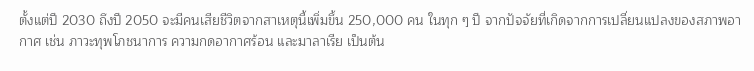ตั้งแต่ปี 2030 ถึงปี 2050 จะมีคนเสียชีวิตจากสาเหตุนี้เพิ่มขึ้น 250,000 คน ในทุก ๆ ปี จากปัจจัยที่เกิดจากการเปลี่ยนแปลงของสภาพอากาศ เช่น ภาวะทุพโภชนาการ ความกดอากาศร้อน และมาลาเรีย เป็นต้น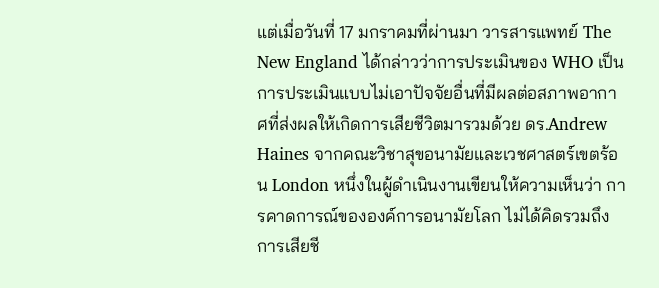แต่เมื่อวันที่ 17 มกราคมที่ผ่านมา วารสารแพทย์ The New England ได้กล่าวว่าการประเมินของ WHO เป็นการประเมินแบบไม่เอาปัจจัยอื่นที่มีผลต่อสภาพอากาศที่ส่งผลให้เกิดการเสียชีวิตมารวมด้วย ดร.Andrew Haines จากคณะวิชาสุขอนามัยและเวชศาสตร์เขตร้อน London หนึ่งในผู้ดำเนินงานเขียนให้ความเห็นว่า การคาดการณ์ขององค์การอนามัยโลก ไม่ได้คิดรวมถึงการเสียชี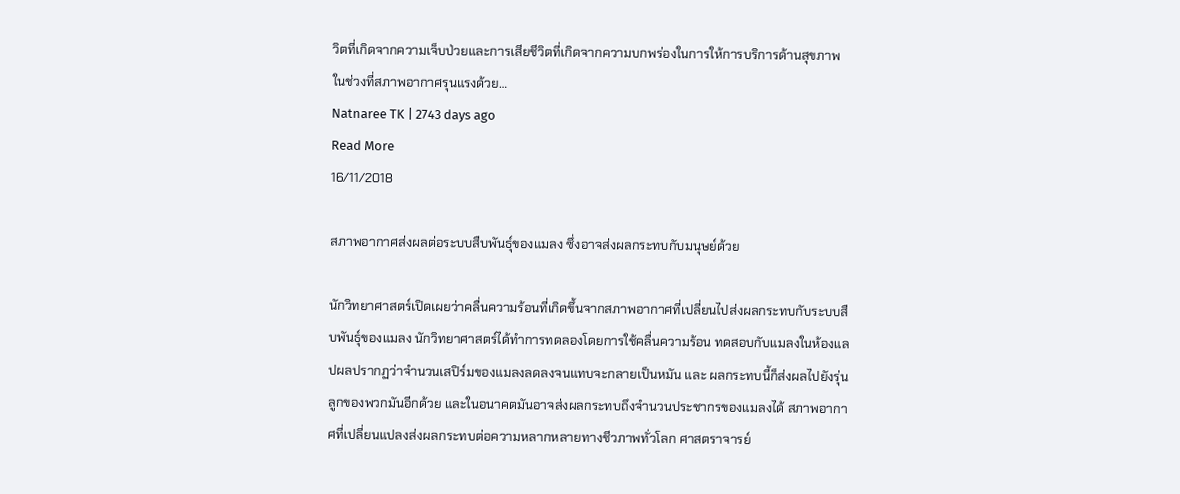วิตที่เกิดจากความเจ็บป่วยและการเสียชีวิตที่เกิดจากความบกพร่องในการให้การบริการด้านสุขภาพ ในช่วงที่สภาพอากาศรุนแรงด้วย…
Natnaree TK | 2743 days ago
Read More
16/11/2018

สภาพอากาศส่งผลต่อระบบสืบพันธุ์ของแมลง ซึ่งอาจส่งผลกระทบกับมนุษย์ด้วย

นักวิทยาศาสตร์เปิดเผยว่าคลื่นความร้อนที่เกิดขึ้นจากสภาพอากาศที่เปลี่ยนไปส่งผลกระทบกับระบบสืบพันธุ์ของแมลง นักวิทยาศาสตร์ได้ทำการทดลองโดยการใช้คลื่นความร้อน ทดสอบกับแมลงในห้องแลปผลปรากฏว่าจำนวนเสปิร์มของแมลงลดลงจนแทบจะกลายเป็นหมัน และ ผลกระทบนี้ก็ส่งผลไปยังรุ่นลูกของพวกมันอีกด้วย และในอนาคตมันอาจส่งผลกระทบถึงจำนวนประชากรของแมลงได้ สภาพอากาศที่เปลี่ยนแปลงส่งผลกระทบต่อความหลากหลายทางชีวภาพทั่วโลก ศาสตราจารย์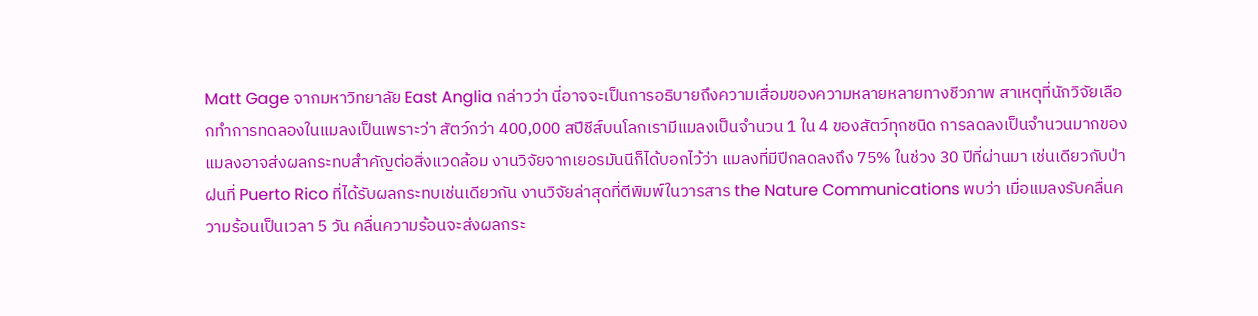Matt Gage จากมหาวิทยาลัย East Anglia กล่าวว่า นี่อาจจะเป็นการอธิบายถึงความเสื่อมของความหลายหลายทางชีวภาพ สาเหตุที่นักวิจัยเลือกทำการทดลองในแมลงเป็นเพราะว่า สัตว์กว่า 400,000 สปีชีส์บนโลกเรามีแมลงเป็นจำนวน 1 ใน 4 ของสัตว์ทุกชนิด การลดลงเป็นจำนวนมากของแมลงอาจส่งผลกระทบสำคัญต่อสิ่งแวดล้อม งานวิจัยจากเยอรมันนีก็ได้บอกไว้ว่า แมลงที่มีปีกลดลงถึง 75% ในช่วง 30 ปีที่ผ่านมา เช่นเดียวกับป่าฝนที่ Puerto Rico ที่ได้รับผลกระทบเช่นเดียวกัน งานวิจัยล่าสุดที่ตีพิมพ์ในวารสาร the Nature Communications พบว่า เมื่อแมลงรับคลื่นความร้อนเป็นเวลา 5 วัน คลื่นความร้อนจะส่งผลกระ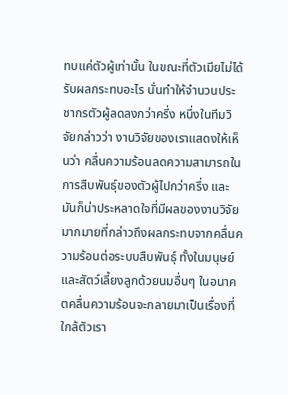ทบแค่ตัวผู้เท่านั้น ในขณะที่ตัวเมียไม่ได้รับผลกระทบอะไร นั่นทำให้จำนวนประชากรตัวผู้ลดลงกว่าครึ่ง หนึ่งในทีมวิจัยกล่าวว่า งานวิจัยของเราแสดงให้เห็นว่า คลื่นความร้อนลดความสามารถในการสืบพันธุ์ของตัวผู้ไปกว่าครึ่ง และมันก็น่าประหลาดใจที่มีผลของงานวิจัยมากมายที่กล่าวถึงผลกระทบจากคลื่นความร้อนต่อระบบสืบพันธุ์ ทั้งในมนุษย์และสัตว์เลี้ยงลูกด้วยนมอื่นๆ ในอนาคตคลื่นความร้อนจะกลายมาเป็นเรื่องที่ใกล้ตัวเรา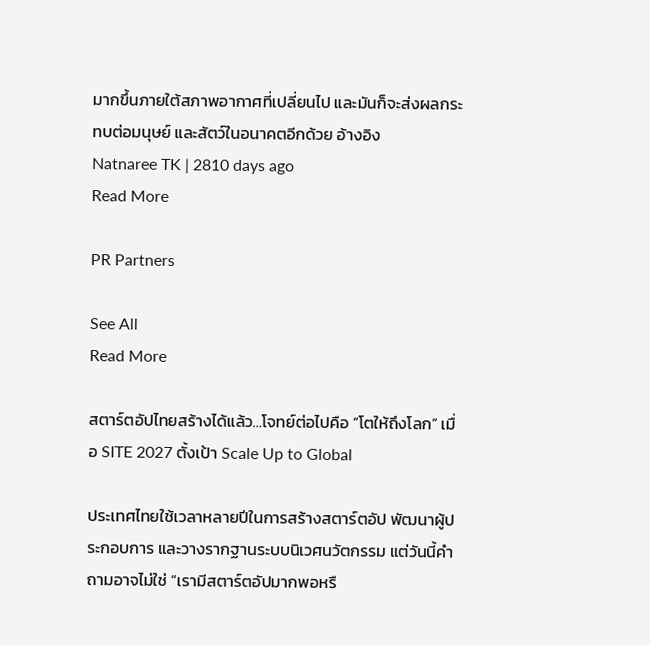มากขึ้นภายใต้สภาพอากาศที่เปลี่ยนไป และมันก็จะส่งผลกระทบต่อมนุษย์ และสัตว์ในอนาคตอีกด้วย อ้างอิง
Natnaree TK | 2810 days ago
Read More

PR Partners

See All
Read More

สตาร์ตอัปไทยสร้างได้แล้ว…โจทย์ต่อไปคือ “โตให้ถึงโลก” เมื่อ SITE 2027 ตั้งเป้า Scale Up to Global

ประเทศไทยใช้เวลาหลายปีในการสร้างสตาร์ตอัป พัฒนาผู้ประกอบการ และวางรากฐานระบบนิเวศนวัตกรรม แต่วันนี้คำถามอาจไม่ใช่ “เรามีสตาร์ตอัปมากพอหรื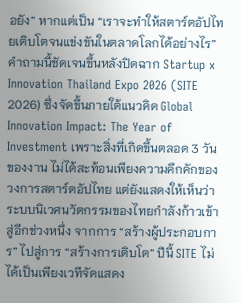อยัง” หากแต่เป็น “เราจะทำให้สตาร์ตอัปไทยเติบโตจนแข่งขันในตลาดโลกได้อย่างไร” คำถามนี้ชัดเจนขึ้นหลังปิดฉาก Startup x Innovation Thailand Expo 2026 (SITE 2026) ซึ่งจัดขึ้นภายใต้แนวคิด Global Innovation Impact: The Year of Investment เพราะสิ่งที่เกิดขึ้นตลอด 3 วันของงาน ไม่ได้สะท้อนเพียงความคึกคักของวงการสตาร์ตอัปไทย แต่ยังแสดงให้เห็นว่าระบบนิเวศนวัตกรรมของไทยกำลังก้าวเข้าสู่อีกช่วงหนึ่ง จากการ “สร้างผู้ประกอบการ” ไปสู่การ “สร้างการเติบโต” ปีนี้ SITE ไม่ได้เป็นเพียงเวทีจัดแสดง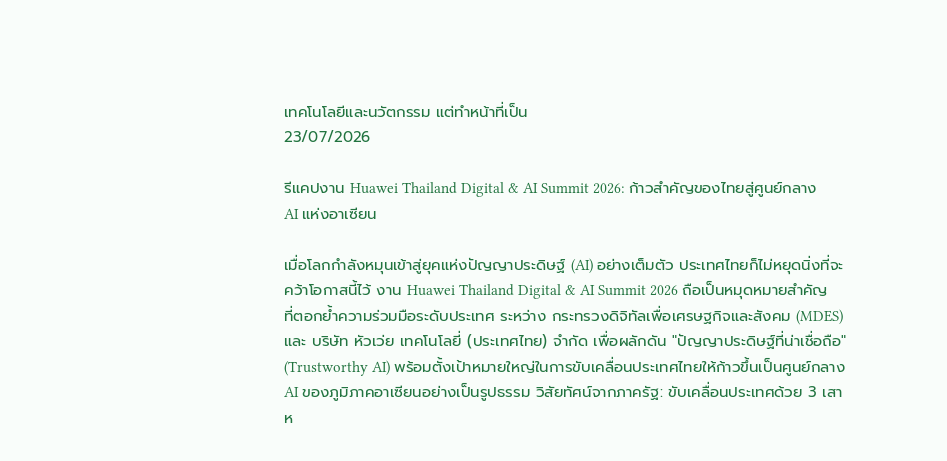เทคโนโลยีและนวัตกรรม แต่ทำหน้าที่เป็น
23/07/2026

รีแคปงาน Huawei Thailand Digital & AI Summit 2026: ก้าวสำคัญของไทยสู่ศูนย์กลาง AI แห่งอาเซียน

เมื่อโลกกำลังหมุนเข้าสู่ยุคแห่งปัญญาประดิษฐ์ (AI) อย่างเต็มตัว ประเทศไทยก็ไม่หยุดนิ่งที่จะคว้าโอกาสนี้ไว้ งาน Huawei Thailand Digital & AI Summit 2026 ถือเป็นหมุดหมายสำคัญที่ตอกย้ำความร่วมมือระดับประเทศ ระหว่าง กระทรวงดิจิทัลเพื่อเศรษฐกิจและสังคม (MDES) และ บริษัท หัวเว่ย เทคโนโลยี่ (ประเทศไทย) จำกัด เพื่อผลักดัน "ปัญญาประดิษฐ์ที่น่าเชื่อถือ" (Trustworthy AI) พร้อมตั้งเป้าหมายใหญ่ในการขับเคลื่อนประเทศไทยให้ก้าวขึ้นเป็นศูนย์กลาง AI ของภูมิภาคอาเซียนอย่างเป็นรูปธรรม วิสัยทัศน์จากภาครัฐ: ขับเคลื่อนประเทศด้วย 3 เสาห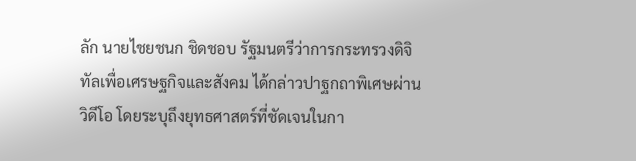ลัก นายไชยชนก ชิดชอบ รัฐมนตรีว่าการกระทรวงดิจิทัลเพื่อเศรษฐกิจและสังคม ได้กล่าวปาฐกถาพิเศษผ่านวิดีโอ โดยระบุถึงยุทธศาสตร์ที่ชัดเจนในกา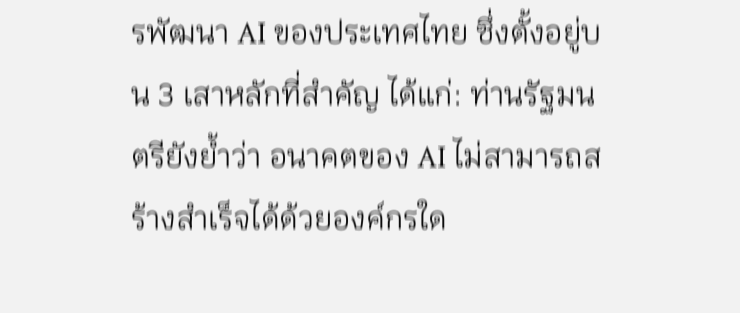รพัฒนา AI ของประเทศไทย ซึ่งตั้งอยู่บน 3 เสาหลักที่สำคัญ ได้แก่: ท่านรัฐมนตรียังย้ำว่า อนาคตของ AI ไม่สามารถสร้างสำเร็จได้ด้วยองค์กรใด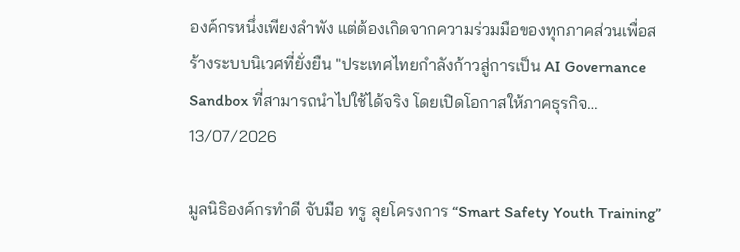องค์กรหนึ่งเพียงลำพัง แต่ต้องเกิดจากความร่วมมือของทุกภาคส่วนเพื่อสร้างระบบนิเวศที่ยั่งยืน "ประเทศไทยกำลังก้าวสู่การเป็น AI Governance Sandbox ที่สามารถนำไปใช้ได้จริง โดยเปิดโอกาสให้ภาคธุรกิจ…
13/07/2026

มูลนิธิองค์กรทำดี จับมือ ทรู ลุยโครงการ “Smart Safety Youth Training”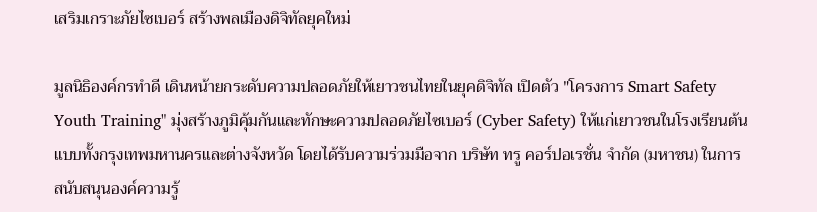เสริมเกราะภัยไซเบอร์ สร้างพลเมืองดิจิทัลยุคใหม่

มูลนิธิองค์กรทำดี เดินหน้ายกระดับความปลอดภัยให้เยาวชนไทยในยุคดิจิทัล เปิดตัว "โครงการ Smart Safety Youth Training" มุ่งสร้างภูมิคุ้มกันและทักษะความปลอดภัยไซเบอร์ (Cyber Safety) ให้แก่เยาวชนในโรงเรียนต้นแบบทั้งกรุงเทพมหานครและต่างจังหวัด โดยได้รับความร่วมมือจาก บริษัท ทรู คอร์ปอเรชั่น จำกัด (มหาชน) ในการสนับสนุนองค์ความรู้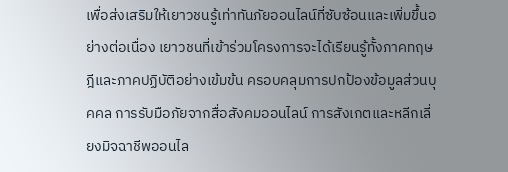เพื่อส่งเสริมให้เยาวชนรู้เท่าทันภัยออนไลน์ที่ซับซ้อนและเพิ่มขึ้นอย่างต่อเนื่อง เยาวชนที่เข้าร่วมโครงการจะได้เรียนรู้ทั้งภาคทฤษฎีและภาคปฏิบัติอย่างเข้มข้น ครอบคลุมการปกป้องข้อมูลส่วนบุคคล การรับมือภัยจากสื่อสังคมออนไลน์ การสังเกตและหลีกเลี่ยงมิจฉาชีพออนไล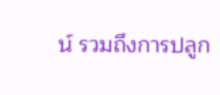น์ รวมถึงการปลูก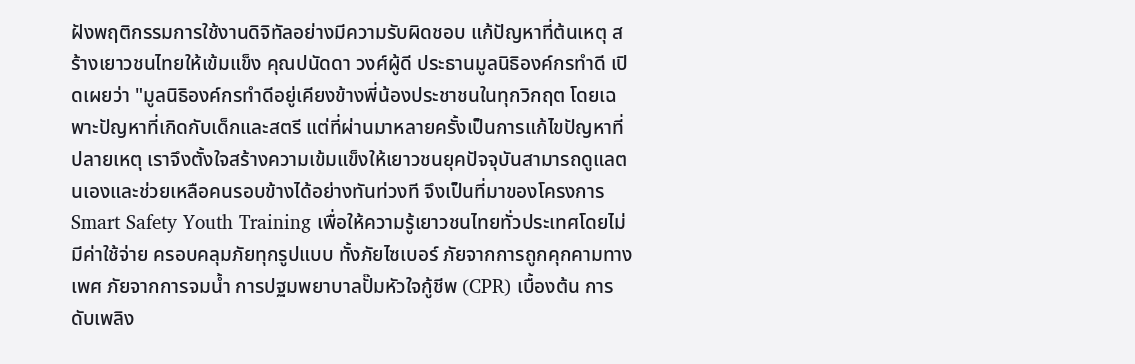ฝังพฤติกรรมการใช้งานดิจิทัลอย่างมีความรับผิดชอบ แก้ปัญหาที่ต้นเหตุ สร้างเยาวชนไทยให้เข้มแข็ง คุณปนัดดา วงศ์ผู้ดี ประธานมูลนิธิองค์กรทำดี เปิดเผยว่า "มูลนิธิองค์กรทำดีอยู่เคียงข้างพี่น้องประชาชนในทุกวิกฤต โดยเฉพาะปัญหาที่เกิดกับเด็กและสตรี แต่ที่ผ่านมาหลายครั้งเป็นการแก้ไขปัญหาที่ปลายเหตุ เราจึงตั้งใจสร้างความเข้มแข็งให้เยาวชนยุคปัจจุบันสามารถดูแลตนเองและช่วยเหลือคนรอบข้างได้อย่างทันท่วงที จึงเป็นที่มาของโครงการ Smart Safety Youth Training เพื่อให้ความรู้เยาวชนไทยทั่วประเทศโดยไม่มีค่าใช้จ่าย ครอบคลุมภัยทุกรูปแบบ ทั้งภัยไซเบอร์ ภัยจากการถูกคุกคามทางเพศ ภัยจากการจมน้ำ การปฐมพยาบาลปั๊มหัวใจกู้ชีพ (CPR) เบื้องต้น การดับเพลิง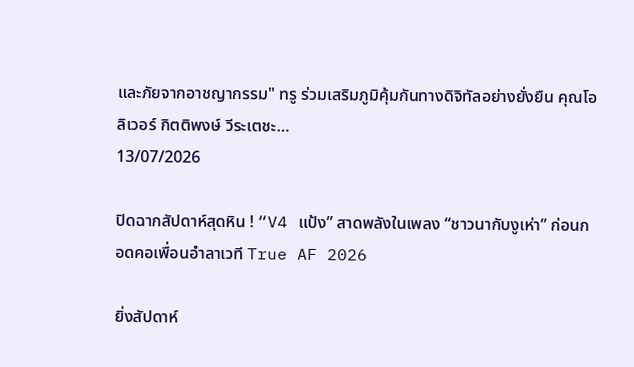และภัยจากอาชญากรรม" ทรู ร่วมเสริมภูมิคุ้มกันทางดิจิทัลอย่างยั่งยืน คุณโอลิเวอร์ กิตติพงษ์ วีระเตชะ…
13/07/2026

ปิดฉากสัปดาห์สุดหิน ! “V4 แป้ง” สาดพลังในเพลง “ชาวนากับงูเห่า” ก่อนกอดคอเพื่อนอำลาเวที True AF 2026

ยิ่งสัปดาห์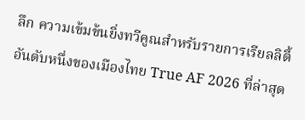ลึก ความเข้มข้นยิ่งทวีคูณสำหรับรายการเรียลลิตี้อันดับหนึ่งของเมืองไทย True AF 2026 ที่ล่าสุด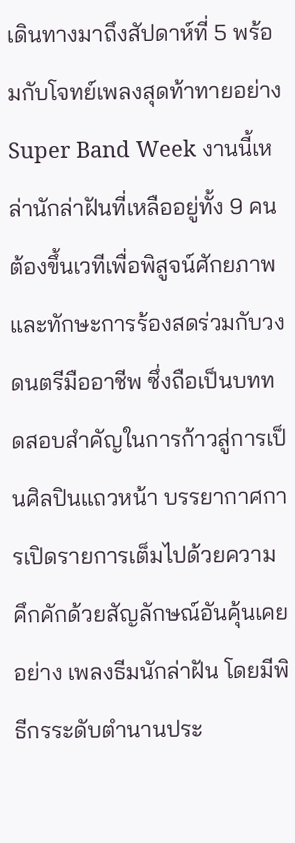เดินทางมาถึงสัปดาห์ที่ 5 พร้อมกับโจทย์เพลงสุดท้าทายอย่าง Super Band Week งานนี้เหล่านักล่าฝันที่เหลืออยู่ทั้ง 9 คน ต้องขึ้นเวทีเพื่อพิสูจน์ศักยภาพและทักษะการร้องสดร่วมกับวงดนตรีมืออาชีพ ซึ่งถือเป็นบททดสอบสำคัญในการก้าวสู่การเป็นศิลปินแถวหน้า บรรยากาศการเปิดรายการเต็มไปด้วยความคึกคักด้วยสัญลักษณ์อันคุ้นเคยอย่าง เพลงธีมนักล่าฝัน โดยมีพิธีกรระดับตำนานประ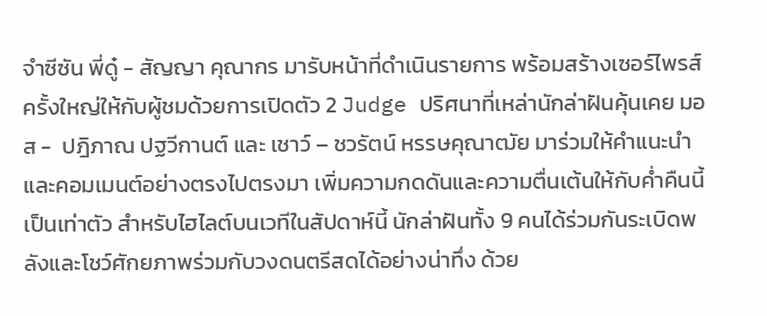จำซีซัน พี่ดู๋ - สัญญา คุณากร มารับหน้าที่ดำเนินรายการ พร้อมสร้างเซอร์ไพรส์ครั้งใหญ่ให้กับผู้ชมด้วยการเปิดตัว 2 Judge ปริศนาที่เหล่านักล่าฝันคุ้นเคย มอส -  ปฎิภาณ ปฐวีกานต์ และ เชาว์ – ชวรัตน์ หรรษคุณาฒัย มาร่วมให้คำแนะนำและคอมเมนต์อย่างตรงไปตรงมา เพิ่มความกดดันและความตื่นเต้นให้กับค่ำคืนนี้เป็นเท่าตัว สำหรับไฮไลต์บนเวทีในสัปดาห์นี้ นักล่าฝันทั้ง 9 คนได้ร่วมกันระเบิดพลังและโชว์ศักยภาพร่วมกับวงดนตรีสดได้อย่างน่าทึ่ง ด้วย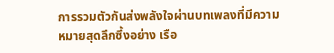การรวมตัวกันส่งพลังใจผ่านบทเพลงที่มีความหมายสุดลึกซึ้งอย่าง เรือ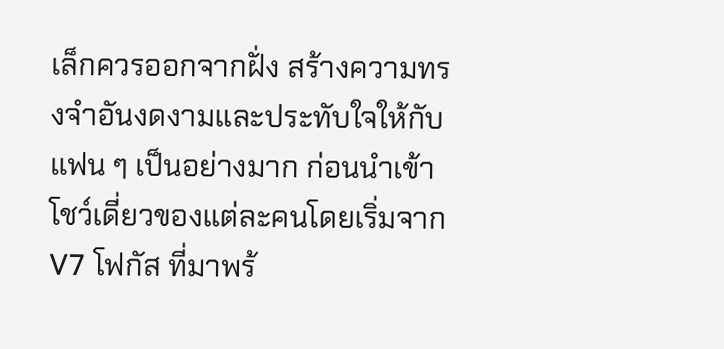เล็กควรออกจากฝั่ง สร้างความทรงจำอันงดงามและประทับใจให้กับแฟน ๆ เป็นอย่างมาก ก่อนนำเข้าโชว์เดี่ยวของแต่ละคนโดยเริ่มจาก V7 โฟกัส ที่มาพร้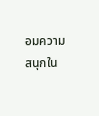อมความสนุกใน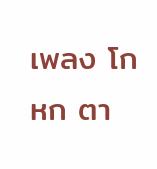เพลง โกหก ตา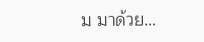ม มาด้วย…